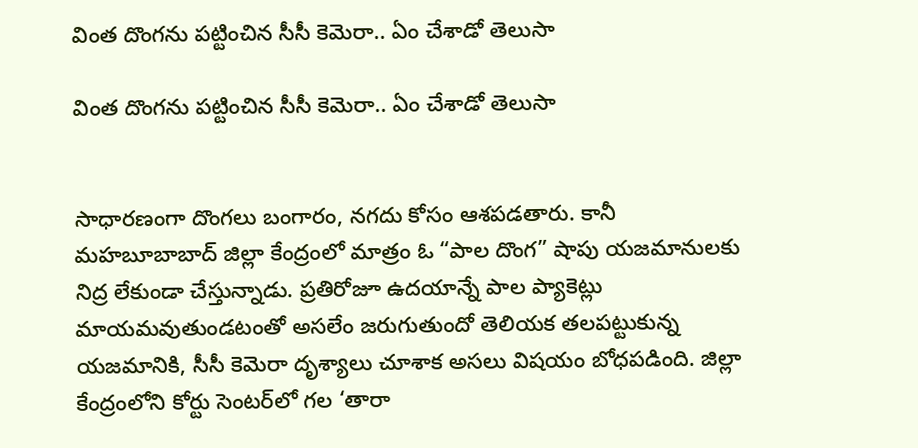వింత దొంగను పట్టించిన సీసీ కెమెరా.. ఏం చేశాడో తెలుసా

వింత దొంగను పట్టించిన సీసీ కెమెరా.. ఏం చేశాడో తెలుసా


సాధారణంగా దొంగలు బంగారం, నగదు కోసం ఆశపడతారు. కానీ మహబూబాబాద్ జిల్లా కేంద్రంలో మాత్రం ఓ “పాల దొంగ” షాపు యజమానులకు నిద్ర లేకుండా చేస్తున్నాడు. ప్రతిరోజూ ఉదయాన్నే పాల ప్యాకెట్లు మాయమవుతుండటంతో అసలేం జరుగుతుందో తెలియక తలపట్టుకున్న యజమానికి, సీసీ కెమెరా దృశ్యాలు చూశాక అసలు విషయం బోధపడింది. జిల్లా కేంద్రంలోని కోర్టు సెంటర్‌లో గల ‘తారా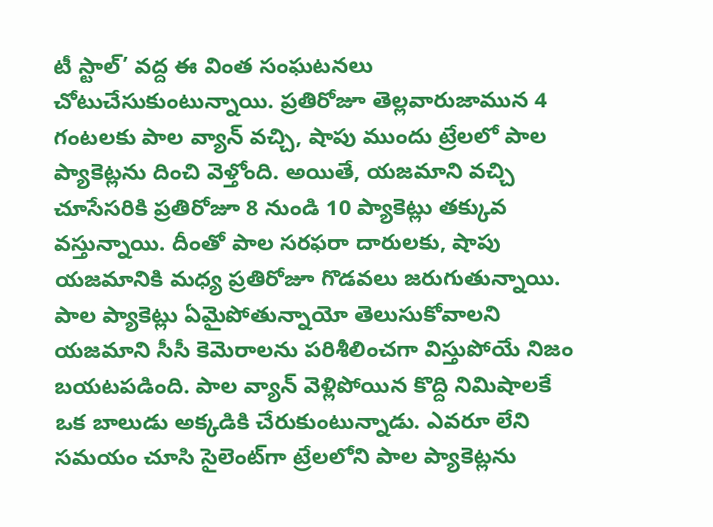టీ స్టాల్’ వద్ద ఈ వింత సంఘటనలు చోటుచేసుకుంటున్నాయి. ప్రతిరోజూ తెల్లవారుజామున 4 గంటలకు పాల వ్యాన్ వచ్చి, షాపు ముందు ట్రేలలో పాల ప్యాకెట్లను దించి వెళ్తోంది. అయితే, యజమాని వచ్చి చూసేసరికి ప్రతిరోజూ 8 నుండి 10 ప్యాకెట్లు తక్కువ వస్తున్నాయి. దీంతో పాల సరఫరా దారులకు, షాపు యజమానికి మధ్య ప్రతిరోజూ గొడవలు జరుగుతున్నాయి. పాల ప్యాకెట్లు ఏమైపోతున్నాయో తెలుసుకోవాలని యజమాని సీసీ కెమెరాలను పరిశీలించగా విస్తుపోయే నిజం బయటపడింది. పాల వ్యాన్ వెళ్లిపోయిన కొద్ది నిమిషాలకే ఒక బాలుడు అక్కడికి చేరుకుంటున్నాడు. ఎవరూ లేని సమయం చూసి సైలెంట్‌గా ట్రేలలోని పాల ప్యాకెట్లను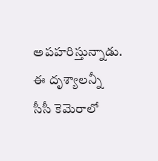అపహరిస్తున్నాడు. ఈ దృశ్యాలన్నీ సీసీ కెమెరాలో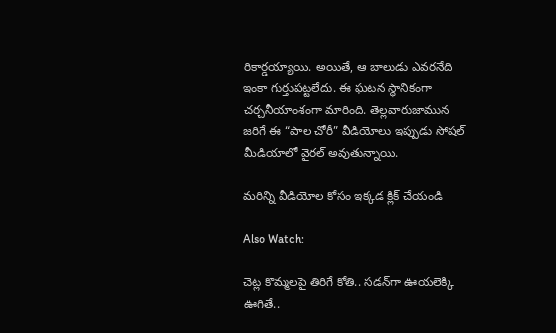రికార్డయ్యాయి. అయితే, ఆ బాలుడు ఎవరనేది ఇంకా గుర్తుపట్టలేదు. ఈ ఘటన స్థానికంగా చర్చనీయాంశంగా మారింది. తెల్లవారుజామున జరిగే ఈ “పాల చోరీ” వీడియోలు ఇప్పుడు సోషల్ మీడియాలో వైరల్ అవుతున్నాయి.

మరిన్ని వీడియోల కోసం ఇక్కడ క్లిక్ చేయండి

Also Watch:

చెట్ల కొమ్మలపై తిరిగే కోతి.. సడన్‌గా ఊయలెక్కి ఊగితే..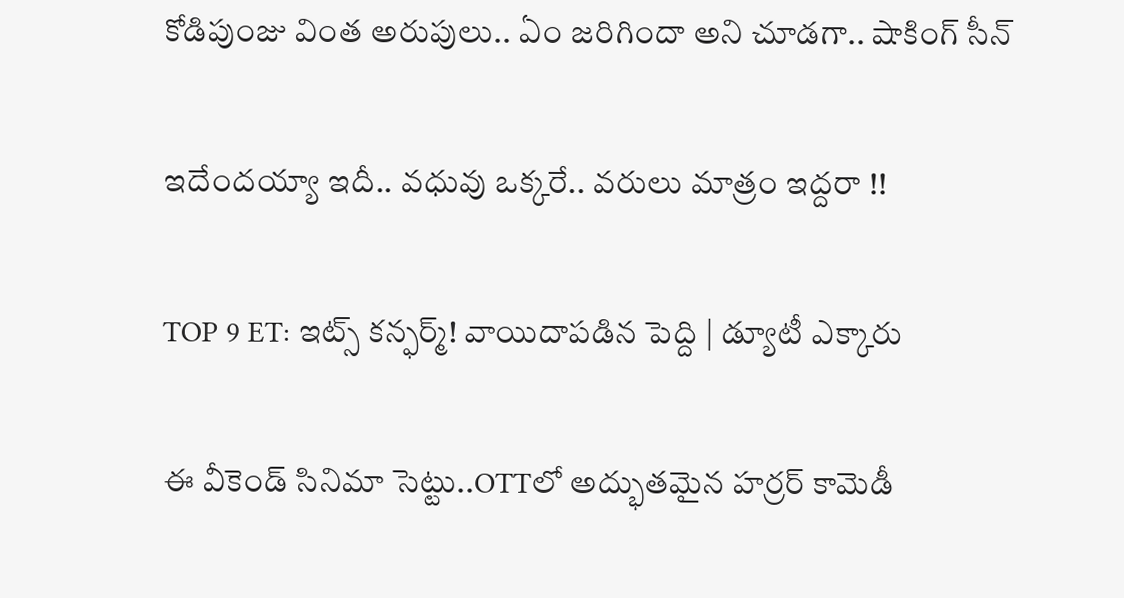కోడిపుంజు వింత అరుపులు.. ఏం జరిగిందా అని చూడగా.. షాకింగ్‌ సీన్‌

ఇదేందయ్యా ఇదీ.. వధువు ఒక్కరే.. వరులు మాత్రం ఇద్దరా !!

TOP 9 ET: ఇట్స్ కన్ఫర్మ్‌! వాయిదాపడిన పెద్ది | డ్యూటీ ఎక్కారు

ఈ వీకెండ్ సినిమా సెట్టు..OTTలో అద్భుతమైన హర్రర్ కామెడీ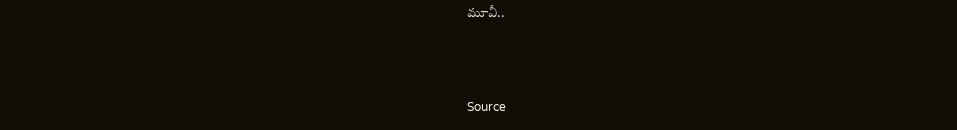మూవీ..



Source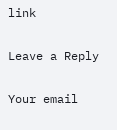link

Leave a Reply

Your email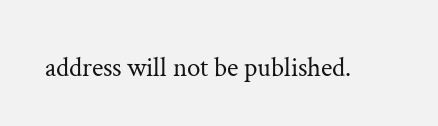address will not be published.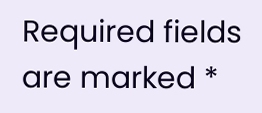Required fields are marked *